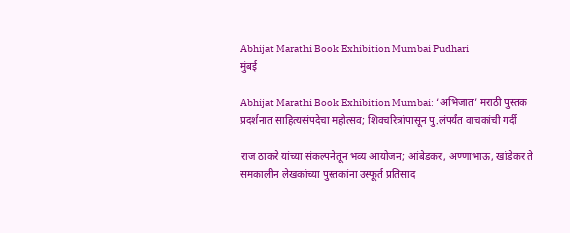Abhijat Marathi Book Exhibition Mumbai Pudhari
मुंबई

Abhijat Marathi Book Exhibition Mumbai: ‘अभिजात’ मराठी पुस्तक प्रदर्शनात साहित्यसंपदेचा महोत्सव; शिवचरित्रांपासून पु.लंपर्यंत वाचकांची गर्दी

राज ठाकरे यांच्या संकल्पनेतून भव्य आयोजन; आंबेडकर, अण्णाभाऊ, खांडेकर ते समकालीन लेखकांच्या पुस्तकांना उस्फूर्त प्रतिसाद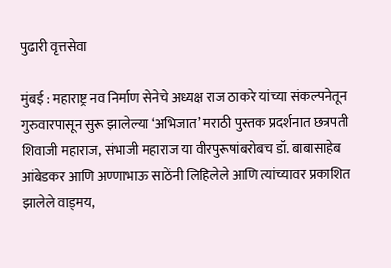पुढारी वृत्तसेवा

मुंबई : महाराष्ट्र नव निर्माण सेनेचे अध्यक्ष राज ठाकरे यांच्या संकल्पनेतून गुरुवारपासून सुरू झालेल्या ‌‘अभिजात‌’ मराठी पुस्तक प्रदर्शनात छत्रपती शिवाजी महाराज, संभाजी महाराज या वीरपुरूषांबरोबच डॉ. बाबासाहेब आंबेडकर आणि अण्णाभाऊ साठेंनी लिहिलेले आणि त्यांच्यावर प्रकाशित झालेले वाड्मय,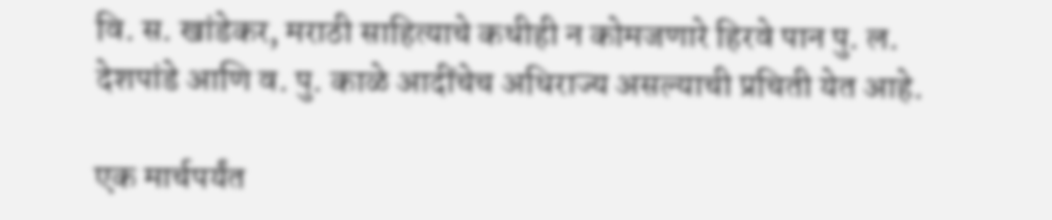वि. स. खांडेकर, मराठी साहित्याचे कधीही न कोमजणारे हिरवे पान पु. ल. देशपांडे आणि व. पु. काळे आदींचेच अधिराज्य असल्याची प्रचिती येत आहे.

एक मार्चपर्यंत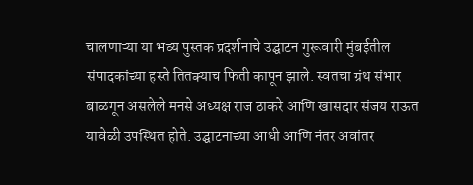चालणाऱ्या या भव्य पुस्तक प्रदर्शनाचे उद्घाटन गुरूवारी मुंबईतील संपादकांच्या हस्ते तितक्याच फिती कापून झाले. स्वतचा ग्रंथ संभार बाळगून असलेले मनसे अध्यक्ष राज ठाकरे आणि खासदार संजय राऊत यावेळी उपस्थित होते. उद्घाटनाच्या आधी आणि नंतर अवांतर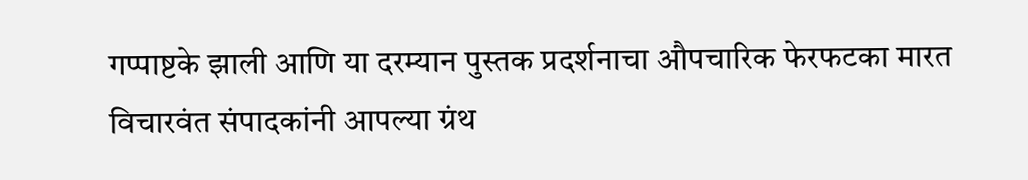गप्पाष्टके झाली आणि या दरम्यान पुस्तक प्रदर्शनाचा औपचारिक फेरफटका मारत विचारवंत संपादकांनी आपल्या ग्रंथ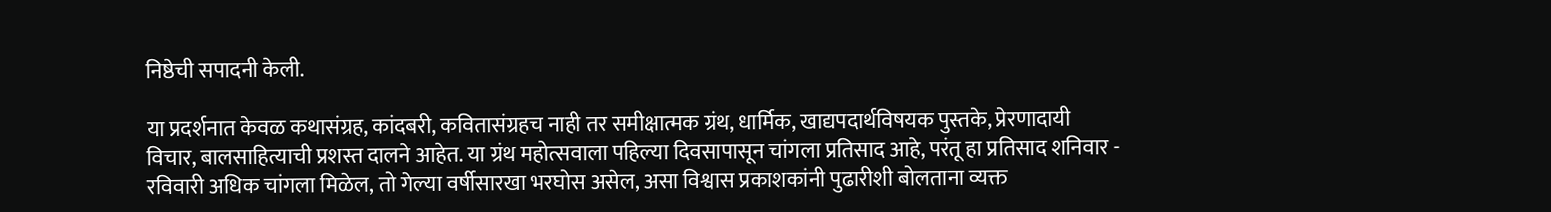निष्ठेची सपादनी केली.

या प्रदर्शनात केवळ कथासंग्रह, कांदबरी, कवितासंग्रहच नाही तर समीक्षात्मक ग्रंथ, धार्मिक, खाद्यपदार्थविषयक पुस्तके, प्रेरणादायी विचार, बालसाहित्याची प्रशस्त दालने आहेत. या ग्रंथ महोत्सवाला पहिल्या दिवसापासून चांगला प्रतिसाद आहे, परंतू हा प्रतिसाद शनिवार - रविवारी अधिक चांगला मिळेल, तो गेल्या वर्षीसारखा भरघोस असेल, असा विश्वास प्रकाशकांनी पुढारीशी बोलताना व्यक्त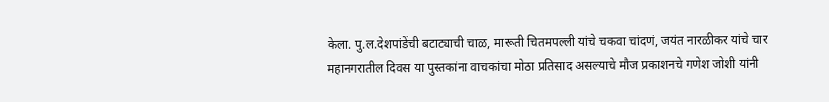केला. पु.ल.देशपांडेंची बटाट्याची चाळ, मारूती चितमपल्ली यांचे चकवा चांदणं, जयंत नारळीकर यांचे चार महानगरातील दिवस या पुस्तकांना वाचकांचा मोठा प्रतिसाद असल्याचे मौज प्रकाशनचे गणेश जोशी यांनी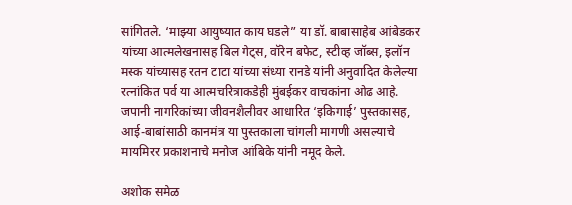सांगितले. ‘माझ्या आयुष्यात काय घडले” या डॉ. बाबासाहेब आंबेडकर यांच्या आत्मलेखनासह बिल गेट्स, वॉरेन बफेट, स्टीव्ह जॉब्स, इलॉन मस्क यांच्यासह रतन टाटा यांच्या संध्या रानडे यांनी अनुवादित केलेल्या रत्नांकित पर्व या आत्मचरित्राकडेही मुंबईकर वाचकांना ओढ आहे. जपानी नागरिकांच्या जीवनशैलीवर आधारित ‌‘इकिगाई‌’ पुस्तकासह, आई-बाबांसाठी कानमंत्र या पुस्तकाला चांगली मागणी असल्याचे मायमिरर प्रकाशनाचे मनोज आंबिके यांनी नमूद केले.

अशोक समेळ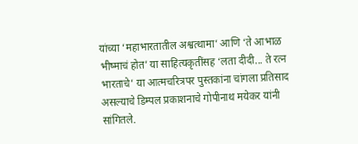यांच्या ‌‘महाभारतातील अश्वत्थामा‌’ आणि ‌‘ते आभाळ भीष्माचं होत‌’ या साहित्यकृतींसह ‌‘लता दीदी... ते रत्न भारताचे‌’ या आत्मचरित्रपर पुस्तकांना चांगला प्रतिसाद असल्याचे डिम्पल प्रकाशनाचे गोपीनाथ मयेकर यांनी सांगितले.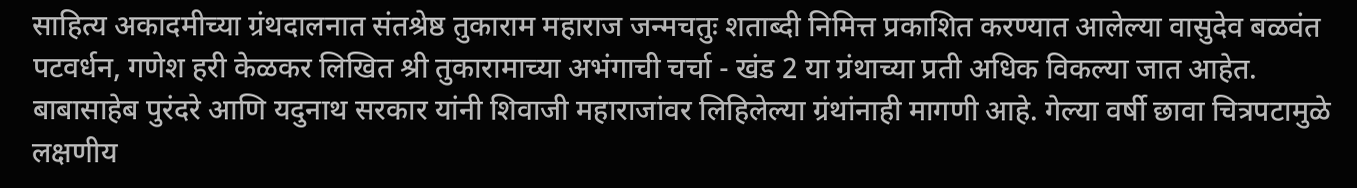साहित्य अकादमीच्या ग्रंथदालनात संतश्रेष्ठ तुकाराम महाराज जन्मचतुः शताब्दी निमित्त प्रकाशित करण्यात आलेल्या वासुदेव बळवंत पटवर्धन, गणेश हरी केळकर लिखित श्री तुकारामाच्या अभंगाची चर्चा - खंड 2 या ग्रंथाच्या प्रती अधिक विकल्या जात आहेत. बाबासाहेब पुरंदरे आणि यदुनाथ सरकार यांनी शिवाजी महाराजांवर लिहिलेल्या ग्रंथांनाही मागणी आहे. गेल्या वर्षी छावा चित्रपटामुळे लक्षणीय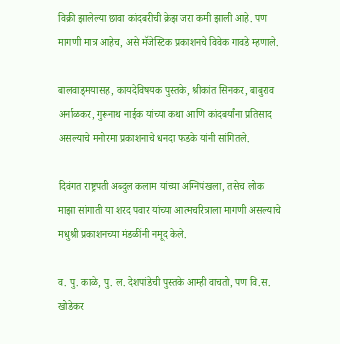विक्री झालेल्या छावा कांदबरीची क्रेझ जरा कमी झाली आहे. पण मागणी मात्र आहेच, असे मॅजेस्टिक प्रकाशनचे विवेक गावडे म्हणाले.

बालवाड्मयासह, कायदेविषयक पुस्तके, श्रीकांत सिनकर, बाबुराव अर्नाळकर, गुरूनाथ नाईक यांच्या कथा आणि कांदबर्यांना प्रतिसाद असल्याचे मनोरमा प्रकाशनाचे धनदा फडके यांनी सांगितले.

दिवंगत राष्ट्रपती अब्दुल कलाम यांच्या अग्निपंखला, तसेच लोक माझा सांगाती या शरद पवार यांच्या आत्मचरित्राला मागणी असल्याचे मधुश्री प्रकाशनच्या मंडळींनी नमूद केले.

व. पु. काळे, पु. ल. देशपांडेची पुस्तके आम्ही वाचतो, पण वि.स. खोडेकर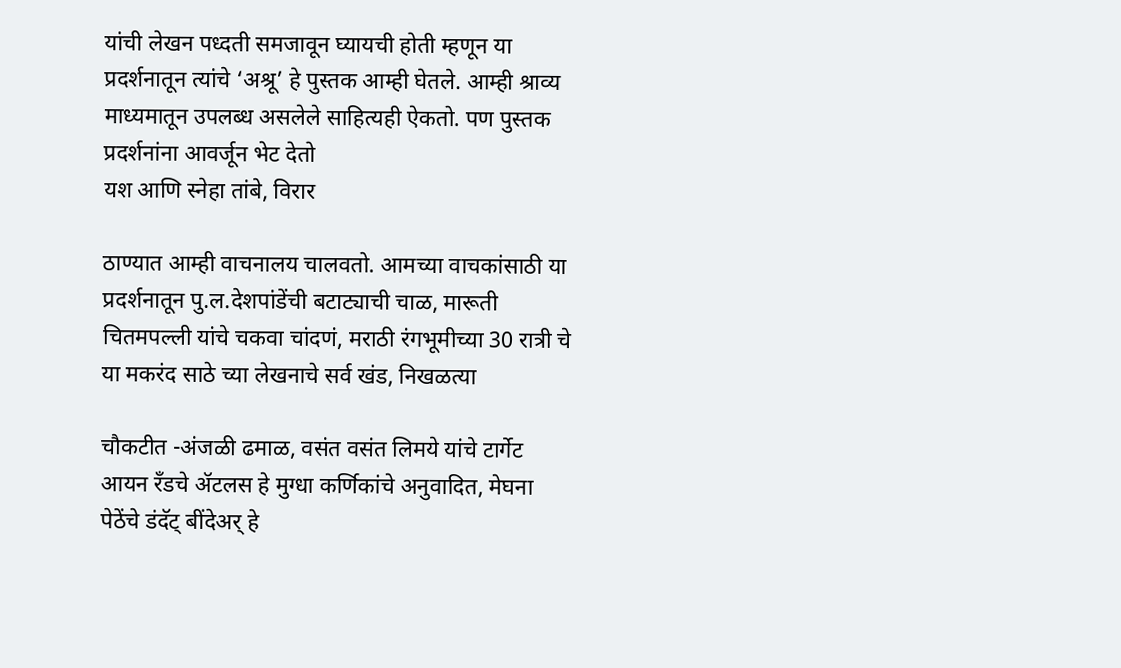यांची लेखन पध्दती समजावून घ्यायची होती म्हणून या प्रदर्शनातून त्यांचे ‌‘अश्रू‌’ हे पुस्तक आम्ही घेतले. आम्ही श्राव्य माध्यमातून उपलब्ध असलेले साहित्यही ऐकतो. पण पुस्तक प्रदर्शनांना आवर्जून भेट देतो
यश आणि स्नेहा तांबे, विरार

ठाण्यात आम्ही वाचनालय चालवतो. आमच्या वाचकांसाठी या प्रदर्शनातून पु.ल.देशपांडेंची बटाट्याची चाळ, मारूती चितमपल्ली यांचे चकवा चांदणं, मराठी रंगभूमीच्या 30 रात्री चे या मकरंद साठे च्या लेखनाचे सर्व खंड, निखळत्या

चौकटीत -अंजळी ढमाळ, वसंत वसंत लिमये यांचे टार्गेट आयन रँडचे ॲटलस हे मुग्धा कर्णिकांचे अनुवादित, मेघना पेठेंचे डंदॅट् बींदेअर्‌‍ हे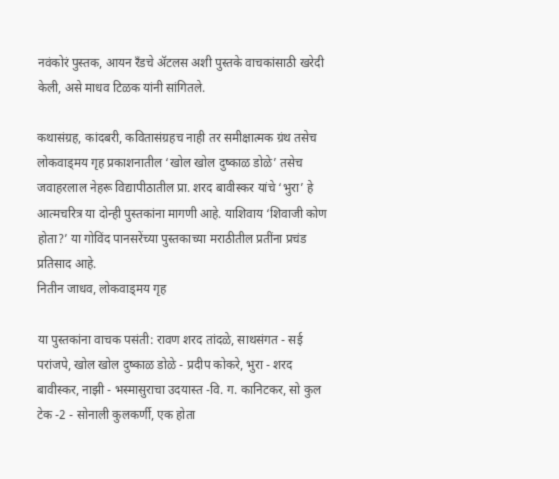नवंकोरं पुस्तक, आयन रँडचे ॲटलस अशी पुस्तके वाचकांसाठी खरेदी केली, असे माधव टिळक यांनी सांगितले.

कथासंग्रह, कांदबरी, कवितासंग्रहच नाही तर समीक्षात्मक ग्रंथ तसेच लोकवाड्मय गृह प्रकाशनातील ‌‘खोल खोल दुष्काळ डोळे‌’ तसेच जवाहरलाल नेहरू विद्यापीठातील प्रा. शरद बावीस्कर यांचे ‌‘भुरा‌’ हे आत्मचरित्र या दोन्ही पुस्तकांना मागणी आहे. याशिवाय ‌‘शिवाजी कोण होता?’ या गोविंद पानसरेंच्या पुस्तकाच्या मराठीतील प्रतींना प्रचंड प्रतिसाद आहे.
नितीन जाधव, लोकवाड्मय गृह

या पुस्तकांना वाचक पसंती: रावण शरद तांदळे, साथसंगत - सई परांजपे, खोल खोल दुष्काळ डोळे - प्रदीप कोकरे, भुरा - शरद बावीस्कर, नाझी - भस्मासुराचा उदयास्त -वि. ग. कानिटकर, सो कुल टेक -2 - सोनाली कुलकर्णी, एक होता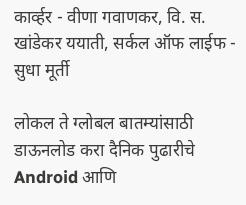कार्व्हर - वीणा गवाणकर, वि. स. खांडेकर ययाती, सर्कल ऑफ लाईफ - सुधा मूर्ती

लोकल ते ग्लोबल बातम्यांसाठी डाऊनलोड करा दैनिक पुढारीचे Android आणि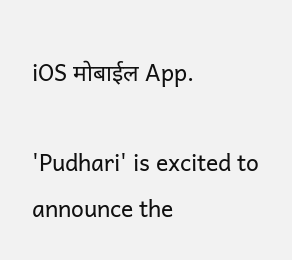iOS मोबाईल App.

'Pudhari' is excited to announce the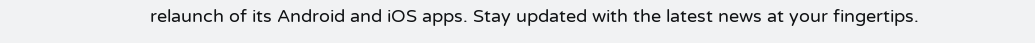relaunch of its Android and iOS apps. Stay updated with the latest news at your fingertips.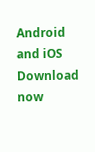Android and iOS Download now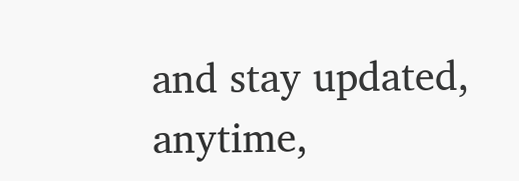and stay updated, anytime,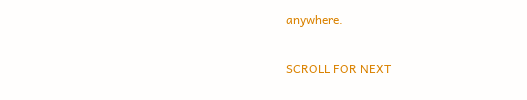anywhere.

SCROLL FOR NEXT